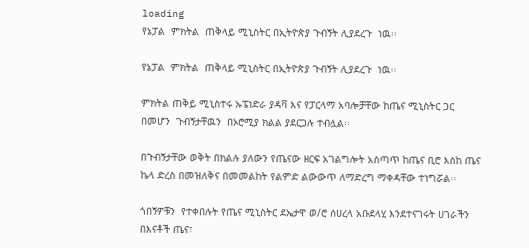loading
የኔፓል  ምክትል  ጠቅላይ ሚኒስትር በኢትዮጵያ ጉብኝት ሊያደረጉ  ነዉ፡፡

የኔፓል  ምክትል  ጠቅላይ ሚኒስትር በኢትዮጵያ ጉብኝት ሊያደረጉ  ነዉ፡፡

ምክትል ጠቅይ ሚኒስተሩ ኡፔነድራ ያዳቫ እና የፓርላማ አባሎቻቸው ከጤና ሚኒስትር ጋር  በመሆን  ጉብኝታቸዉን  በኦሮሚያ ክልል ያደርጋሉ ተብሏል፡፡

በጉብኝታቸው ወቅት በክልሉ ያለውን የጤናው ዘርፍ አገልግሎት አስጣጥ ከጤና ቢሮ እስከ ጤና  ኬላ ድረስ በመዝለቅና በመመልከት የልምድ ልውውጥ ለማድረግ ማቀዳቸው ተነግሯል፡፡

ጎበኝዎቹን  የተቀበሉት የጤና ሚኒስትር ደኤታዋ ወ/ሮ ሰሀረላ አቡደላሂ እንደተናገሩት ሀገራችን በእናቶች ጤና፣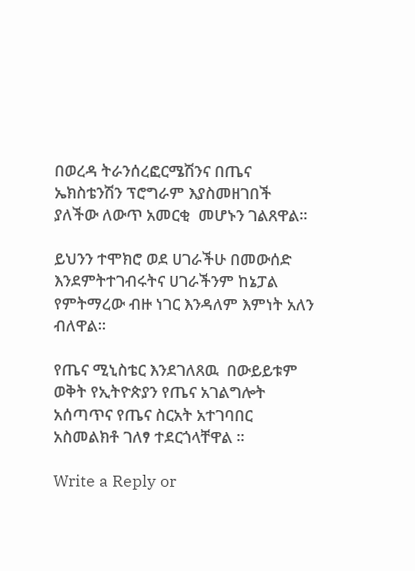በወረዳ ትራንሰረፎርሜሽንና በጤና ኤክስቴንሽን ፕሮግራም እያስመዘገበች ያለችው ለውጥ አመርቂ  መሆኑን ገልጸዋል፡፡

ይህንን ተሞክሮ ወደ ሀገራችሁ በመውሰድ እንደምትተገብሩትና ሀገራችንም ከኔፓል የምትማረው ብዙ ነገር እንዳለም እምነት አለን ብለዋል፡፡

የጤና ሚኒስቴር እንደገለጸዉ  በውይይቱም ወቅት የኢትዮጵያን የጤና አገልግሎት አሰጣጥና የጤና ስርአት አተገባበር አስመልክቶ ገለፃ ተደርጎላቸዋል ፡፡

Write a Reply or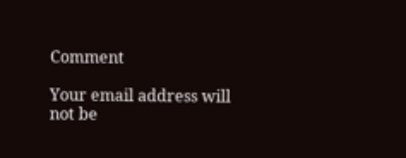Comment

Your email address will not be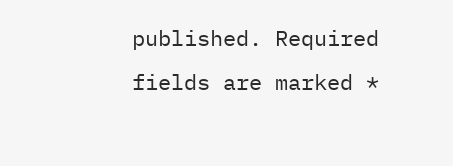published. Required fields are marked *